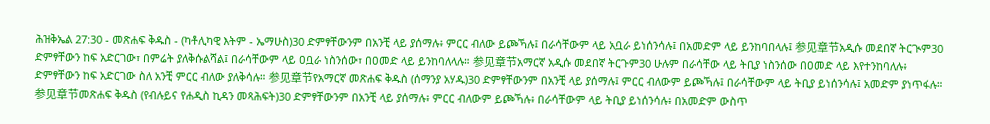ሕዝቅኤል 27:30 - መጽሐፍ ቅዱስ - (ካቶሊካዊ እትም - ኤማሁስ)30 ድምፃቸውንም በአንቺ ላይ ያሰማሉ፥ ምርር ብለው ይጮኻሉ፤ በራሳቸውም ላይ አቧራ ይነሰንሳሉ፤ በአመድም ላይ ይንከባበላሉ፤ 参见章节አዲሱ መደበኛ ትርጒም30 ድምፃቸውን ከፍ አድርገው፣ በምሬት ያለቅሱልሻል፤ በራሳቸውም ላይ ዐቧራ ነስንሰው፣ በዐመድ ላይ ይንከባለላሉ። 参见章节አማርኛ አዲሱ መደበኛ ትርጉም30 ሁሉም በራሳቸው ላይ ትቢያ ነስንሰው በዐመድ ላይ እየተንከባለሉ፥ ድምፃቸውን ከፍ አድርገው ስለ አንቺ ምርር ብለው ያለቅሳሉ። 参见章节የአማርኛ መጽሐፍ ቅዱስ (ሰማንያ አሃዱ)30 ድምፃቸውንም በአንቺ ላይ ያሰማሉ፤ ምርር ብለውም ይጮኻሉ፤ በራሳቸውም ላይ ትቢያ ይነሰንሳሉ፤ አመድም ያነጥፋሉ። 参见章节መጽሐፍ ቅዱስ (የብሉይና የሐዲስ ኪዳን መጻሕፍት)30 ድምፃቸውንም በአንቺ ላይ ያሰማሉ፥ ምርር ብለውም ይጮኻሉ፥ በራሳቸውም ላይ ትቢያ ይነሰንሳሉ፥ በአመድም ውስጥ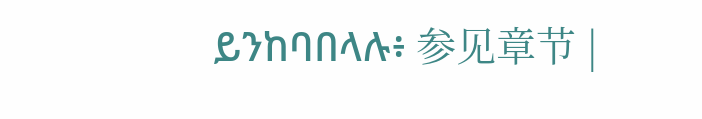ይንከባበላሉ፥ 参见章节 |